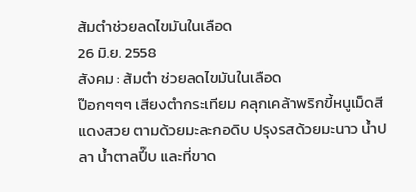ส้มตำช่วยลดไขมันในเลือด
26 มิ.ย. 2558
สังคม : ส้มตำ ช่วยลดไขมันในเลือด
ป๊อกๆๆๆ เสียงตำกระเทียม คลุกเคล้าพริกขี้หนูเม็ดสีแดงสวย ตามด้วยมะละกอดิบ ปรุงรสด้วยมะนาว น้ำปลา น้ำตาลปี๊บ และที่ขาด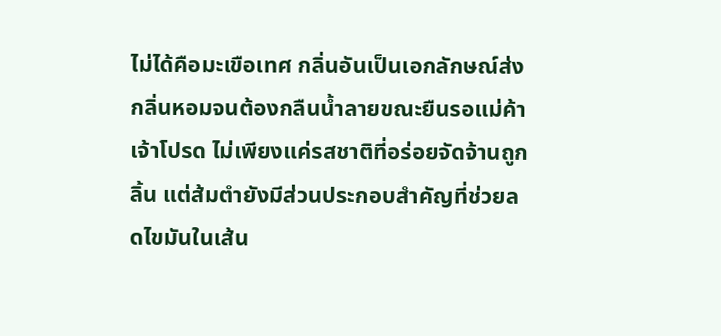ไม่ได้คือมะเขือเทศ กลิ่นอันเป็นเอกลักษณ์ส่งกลิ่นหอมจนต้องกลืนน้ำลายขณะยืนรอแม่ค้าเจ้าโปรด ไม่เพียงแค่รสชาติที่อร่อยจัดจ้านถูกลิ้น แต่ส้มตำยังมีส่วนประกอบสำคัญที่ช่วยลดไขมันในเส้น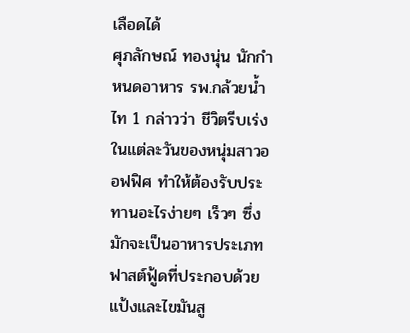เลือดได้
ศุภลักษณ์ ทองนุ่น นักกำหนดอาหาร รพ.กล้วยน้ำไท 1 กล่าวว่า ชีวิตรีบเร่งในแต่ละวันของหนุ่มสาวออฟฟิศ ทำให้ต้องรับประทานอะไรง่ายๆ เร็วๆ ซึ่งมักจะเป็นอาหารประเภทฟาสต์ฟู้ดที่ประกอบด้วยแป้งและไขมันสู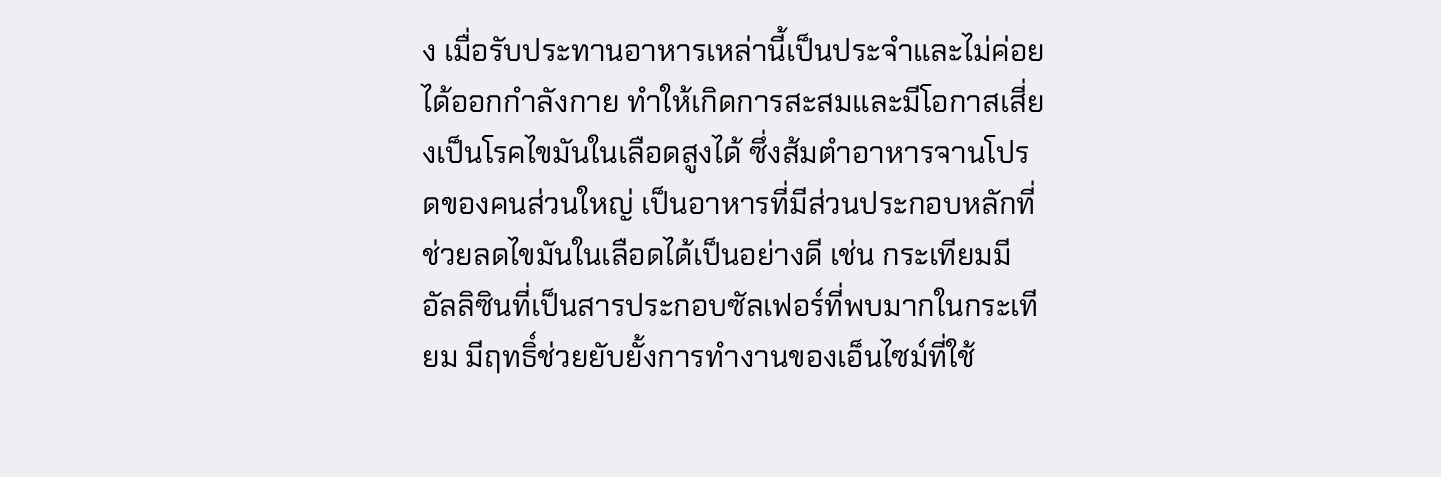ง เมื่อรับประทานอาหารเหล่านี้เป็นประจำและไม่ค่อยได้ออกกำลังกาย ทำให้เกิดการสะสมและมีโอกาสเสี่ยงเป็นโรคไขมันในเลือดสูงได้ ซึ่งส้มตำอาหารจานโปรดของคนส่วนใหญ่ เป็นอาหารที่มีส่วนประกอบหลักที่ช่วยลดไขมันในเลือดได้เป็นอย่างดี เช่น กระเทียมมีอัลลิซินที่เป็นสารประกอบซัลเฟอร์ที่พบมากในกระเทียม มีฤทธิ์ช่วยยับยั้งการทำงานของเอ็นไซม์ที่ใช้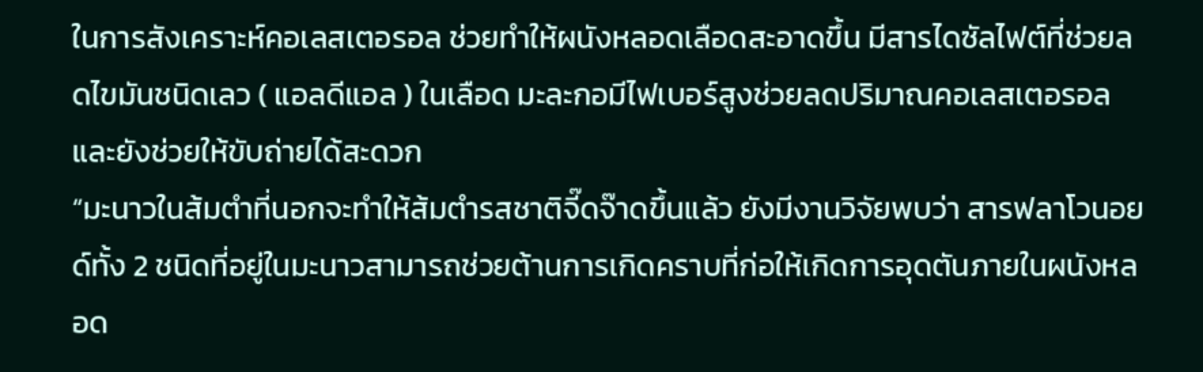ในการสังเคราะห์คอเลสเตอรอล ช่วยทำให้ผนังหลอดเลือดสะอาดขึ้น มีสารไดซัลไฟต์ที่ช่วยลดไขมันชนิดเลว ( แอลดีแอล ) ในเลือด มะละกอมีไฟเบอร์สูงช่วยลดปริมาณคอเลสเตอรอล และยังช่วยให้ขับถ่ายได้สะดวก
“มะนาวในส้มตำที่นอกจะทำให้ส้มตำรสชาติจี๊ดจ๊าดขึ้นแล้ว ยังมีงานวิจัยพบว่า สารฟลาโวนอยด์ทั้ง 2 ชนิดที่อยู่ในมะนาวสามารถช่วยต้านการเกิดคราบที่ก่อให้เกิดการอุดตันภายในผนังหลอด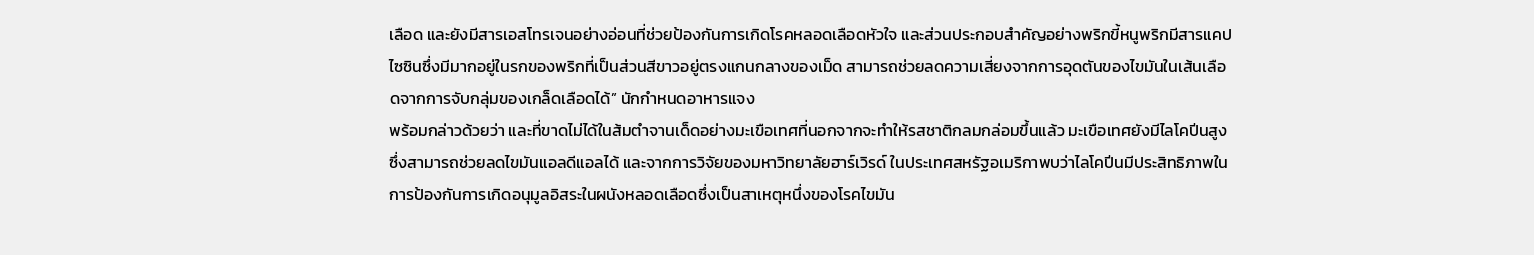เลือด และยังมีสารเอสโทรเจนอย่างอ่อนที่ช่วยป้องกันการเกิดโรคหลอดเลือดหัวใจ และส่วนประกอบสำคัญอย่างพริกขี้หนูพริกมีสารแคปไซซินซึ่งมีมากอยู่ในรกของพริกที่เป็นส่วนสีขาวอยู่ตรงแกนกลางของเม็ด สามารถช่วยลดความเสี่ยงจากการอุดตันของไขมันในเส้นเลือดจากการจับกลุ่มของเกล็ดเลือดได้” นักกำหนดอาหารแจง
พร้อมกล่าวด้วยว่า และที่ขาดไม่ได้ในส้มตำจานเด็ดอย่างมะเขือเทศที่นอกจากจะทำให้รสชาติกลมกล่อมขึ้นแล้ว มะเขือเทศยังมีไลโคปีนสูงซึ่งสามารถช่วยลดไขมันแอลดีแอลได้ และจากการวิจัยของมหาวิทยาลัยฮาร์เวิรด์ ในประเทศสหรัฐอเมริกาพบว่าไลโคปีนมีประสิทธิภาพในการป้องกันการเกิดอนุมูลอิสระในผนังหลอดเลือดซึ่งเป็นสาเหตุหนึ่งของโรคไขมัน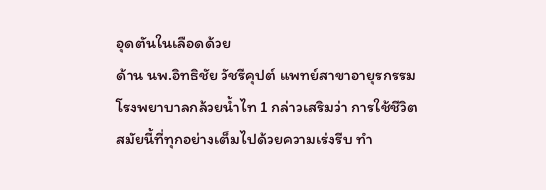อุดตันในเลือดด้วย
ด้าน นพ.อิทธิชัย วัชรีคุปต์ แพทย์สาขาอายุรกรรม โรงพยาบาลกล้วยน้ำไท 1 กล่าวเสริมว่า การใช้ชีวิตสมัยนี้ที่ทุกอย่างเต็มไปด้วยความเร่งรีบ ทำ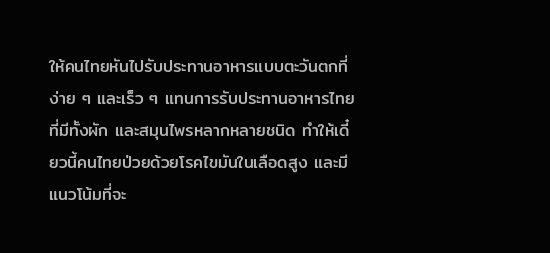ให้คนไทยหันไปรับประทานอาหารแบบตะวันตกที่ง่าย ๆ และเร็ว ๆ แทนการรับประทานอาหารไทยที่มีทั้งผัก และสมุนไพรหลากหลายชนิด ทำให้เดี๋ยวนี้คนไทยป่วยด้วยโรคไขมันในเลือดสูง และมีแนวโน้มที่จะ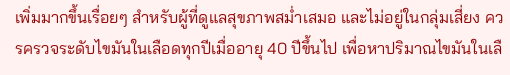เพิ่มมากขึ้นเรื่อยๆ สำหรับผู้ที่ดูแลสุขภาพสม่ำเสมอ และไม่อยู่ในกลุ่มเสี่ยง ควรครวจระดับไขมันในเลือดทุกปีเมื่ออายุ 40 ปีขึ้นไป เพื่อหาปริมาณไขมันในเลื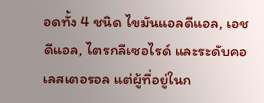อดทั้ง 4 ชนิด ไขมันแอลดีแอล, เอชดีแอล, ไตรกลีเซอไรด์ และระดับคอเลสเตอรอล แต่ผู้ที่อยู่ในก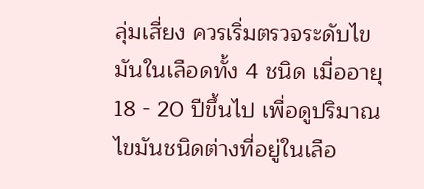ลุ่มเสี่ยง ควรเริ่มตรวจระดับไขมันในเลือดทั้ง 4 ชนิด เมื่ออายุ 18 - 20 ปีขึ้นไป เพื่อดูปริมาณไขมันชนิดต่างที่อยู่ในเลือ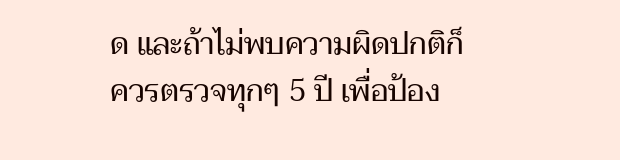ด และถ้าไม่พบความผิดปกติก็ควรตรวจทุกๆ 5 ปี เพื่อป้อง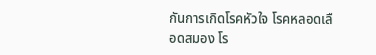กันการเกิดโรคหัวใจ โรคหลอดเลือดสมอง โร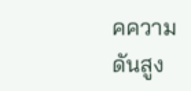คความดันสูง